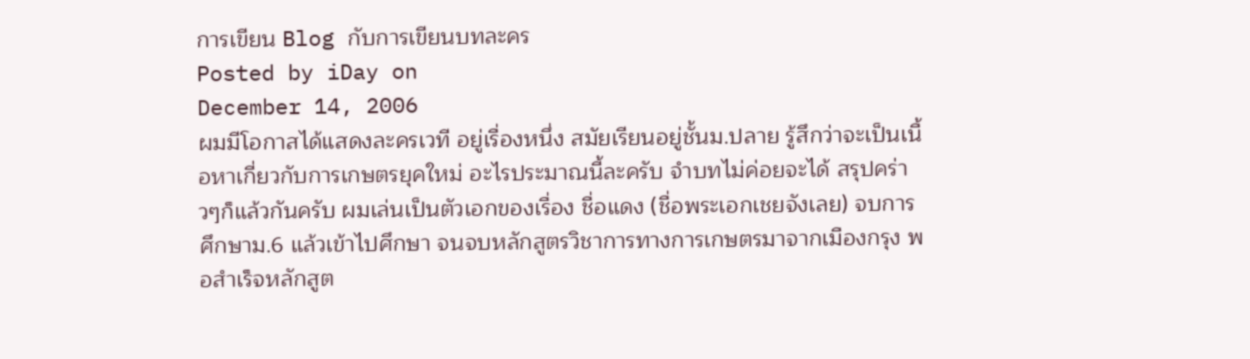การเขียน Blog กับการเขียนบทละคร
Posted by iDay on
December 14, 2006
ผมมีโอกาสได้แสดงละครเวที อยู่เรื่องหนึ่ง สมัยเรียนอยู่ชั้นม.ปลาย รู้สึกว่าจะเป็นเนื้อหาเกี่ยวกับการเกษตรยุคใหม่ อะไรประมาณนี้ละครับ จำบทไม่ค่อยจะได้ สรุปคร่าวๆก็แล้วกันครับ ผมเล่นเป็นตัวเอกของเรื่อง ชื่อแดง (ชื่อพระเอกเชยจังเลย) จบการศึกษาม.6 แล้วเข้าไปศึกษา จนจบหลักสูตรวิชาการทางการเกษตรมาจากเมืองกรุง พอสำเร็จหลักสูต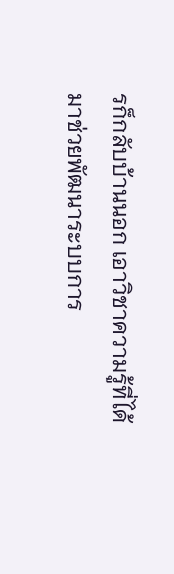รก็กลับบ้านนอก เอาวิชาความรู้ที่ได้ มาช่วยพัฒนาระบบการ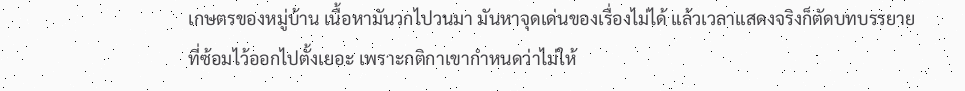เกษตรของหมู่บ้าน เนื้อหามันวกไปวนมา มันหาจุดเด่นของเรื่องไม่ได้ แล้วเวลาแสดงจริงก็ตัดบทบรรยายที่ซ้อมไว้ออกไปตั้งเยอะ เพราะกติกาเขากำหนดว่าไม่ให้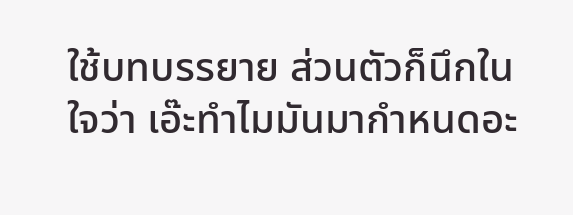ใช้บทบรรยาย ส่วนตัวก็นึกในใจว่า เอ๊ะทำไมมันมากำหนดอะ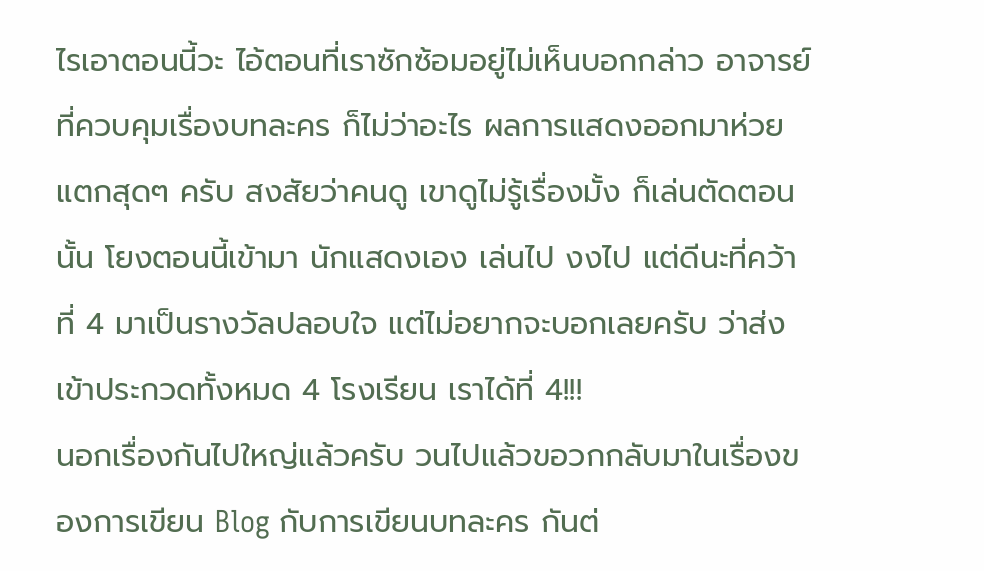ไรเอาตอนนี้วะ ไอ้ตอนที่เราซักซ้อมอยู่ไม่เห็นบอกกล่าว อาจารย์ที่ควบคุมเรื่องบทละคร ก็ไม่ว่าอะไร ผลการแสดงออกมาห่วยแตกสุดๆ ครับ สงสัยว่าคนดู เขาดูไม่รู้เรื่องมั้ง ก็เล่นตัดตอนนั้น โยงตอนนี้เข้ามา นักแสดงเอง เล่นไป งงไป แต่ดีนะที่คว้าที่ 4 มาเป็นรางวัลปลอบใจ แต่ไม่อยากจะบอกเลยครับ ว่าส่งเข้าประกวดทั้งหมด 4 โรงเรียน เราได้ที่ 4!!!
นอกเรื่องกันไปใหญ่แล้วครับ วนไปแล้วขอวกกลับมาในเรื่องของการเขียน Blog กับการเขียนบทละคร กันต่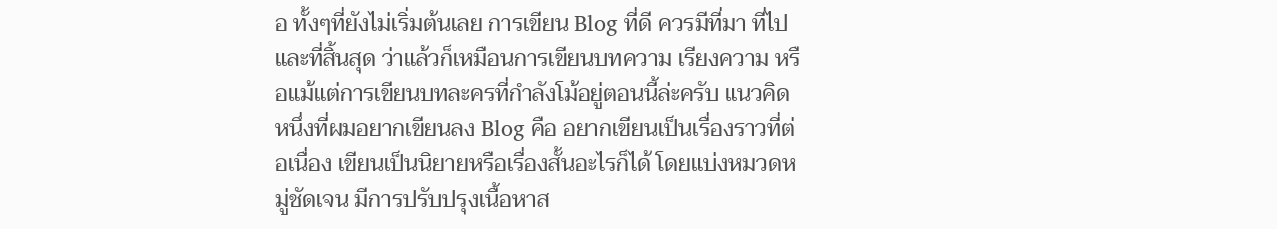อ ทั้งๆที่ยังไม่เริ่มต้นเลย การเขียน Blog ที่ดี ควรมีที่มา ที่ไป และที่สิ้นสุด ว่าแล้วก็เหมือนการเขียนบทความ เรียงความ หรือแม้แต่การเขียนบทละครที่กำลังโม้อยู่ตอนนี้ล่ะครับ แนวคิดหนึ่งที่ผมอยากเขียนลง Blog คือ อยากเขียนเป็นเรื่องราวที่ต่อเนื่อง เขียนเป็นนิยายหรือเรื่องสั้นอะไรก็ได้ โดยแบ่งหมวดหมู่ชัดเจน มีการปรับปรุงเนื้อหาส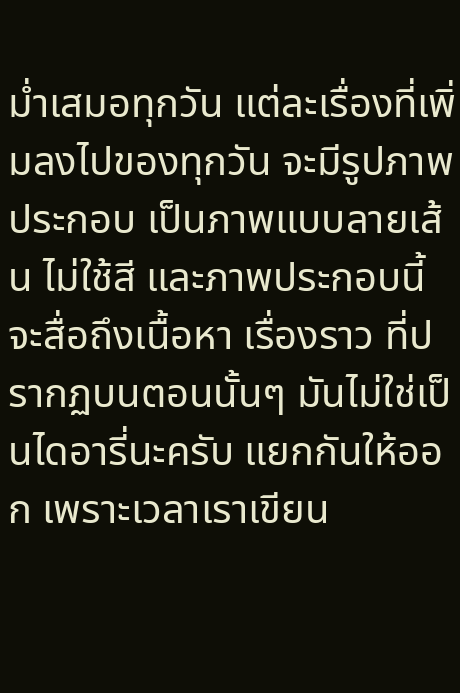ม่ำเสมอทุกวัน แต่ละเรื่องที่เพิ่มลงไปของทุกวัน จะมีรูปภาพประกอบ เป็นภาพแบบลายเส้น ไม่ใช้สี และภาพประกอบนี้ จะสื่อถึงเนื้อหา เรื่องราว ที่ปรากฏบนตอนนั้นๆ มันไม่ใช่เป็นไดอารี่นะครับ แยกกันให้ออก เพราะเวลาเราเขียน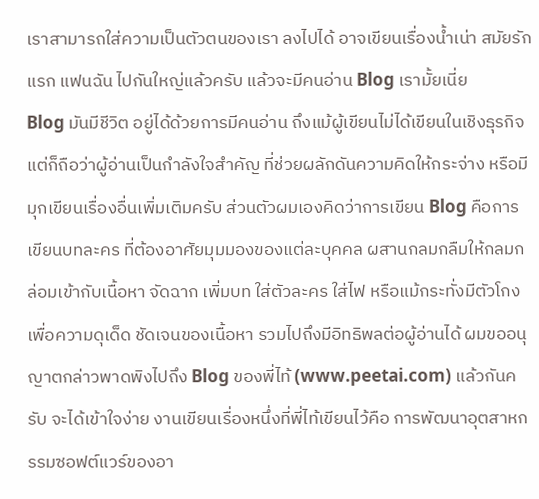เราสามารถใส่ความเป็นตัวตนของเรา ลงไปได้ อาจเขียนเรื่องน้ำเน่า สมัยรักแรก แฟนฉัน ไปกันใหญ่แล้วครับ แล้วจะมีคนอ่าน Blog เรามั้ยเนี่ย
Blog มันมีชีวิต อยู่ได้ด้วยการมีคนอ่าน ถึงแม้ผู้เขียนไม่ได้เขียนในเชิงธุรกิจ แต่ก็ถือว่าผู้อ่านเป็นกำลังใจสำคัญ ที่ช่วยผลักดันความคิดให้กระจ่าง หรือมีมุกเขียนเรื่องอื่นเพิ่มเติมครับ ส่วนตัวผมเองคิดว่าการเขียน Blog คือการเขียนบทละคร ที่ต้องอาศัยมุมมองของแต่ละบุคคล ผสานกลมกลืมให้กลมกล่อมเข้ากับเนื้อหา จัดฉาก เพิ่มบท ใส่ตัวละคร ใส่ไฟ หรือแม้กระทั่งมีตัวโกง เพื่อความดุเด็ด ชัดเจนของเนื้อหา รวมไปถึงมีอิทธิพลต่อผู้อ่านได้ ผมขออนุญาตกล่าวพาดพิงไปถึง Blog ของพี่ไท้ (www.peetai.com) แล้วกันครับ จะได้เข้าใจง่าย งานเขียนเรื่องหนึ่งที่พี่ไท้เขียนไว้คือ การพัฒนาอุตสาหกรรมซอฟต์แวร์ของอา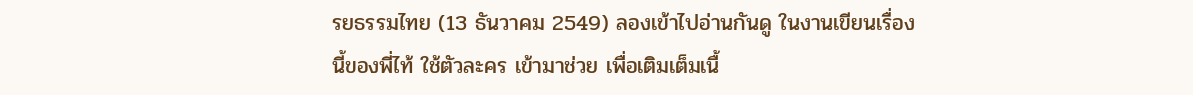รยธรรมไทย (13 ธันวาคม 2549) ลองเข้าไปอ่านกันดู ในงานเขียนเรื่องนี้ของพี่ไท้ ใช้ตัวละคร เข้ามาช่วย เพื่อเติมเต็มเนื้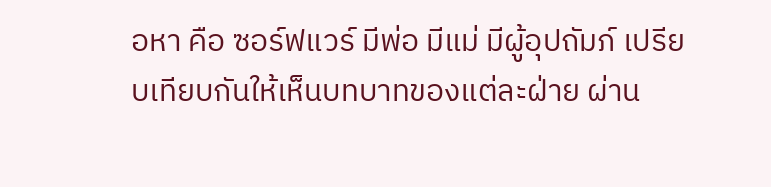อหา คือ ซอร์ฟแวร์ มีพ่อ มีแม่ มีผู้อุปถัมภ์ เปรียบเทียบกันให้เห็นบทบาทของแต่ละฝ่าย ผ่าน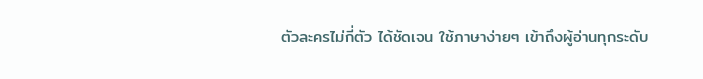ตัวละครไม่กี่ตัว ได้ชัดเจน ใช้ภาษาง่ายๆ เข้าถึงผู้อ่านทุกระดับ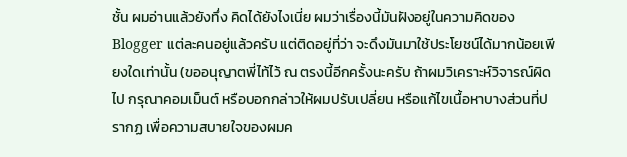ชั้น ผมอ่านแล้วยังทึ่ง คิดได้ยังไงเนี่ย ผมว่าเรื่องนี้มันฝังอยู่ในความคิดของ Blogger แต่ละคนอยู่แล้วครับ แต่ติดอยู่ที่ว่า จะดึงมันมาใช้ประโยชน์ได้มากน้อยเพียงใดเท่านั้น (ขออนุญาตพี่ไท้ไว้ ณ ตรงนี้อีกครั้งนะครับ ถ้าผมวิเคราะห์วิจารณ์ผิดไป กรุณาคอมเม็นต์ หรือบอกกล่าวให้ผมปรับเปลี่ยน หรือแก้ไขเนื้อหาบางส่วนที่ปรากฏ เพื่อความสบายใจของผมค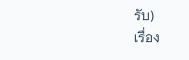รับ)
เรื่อง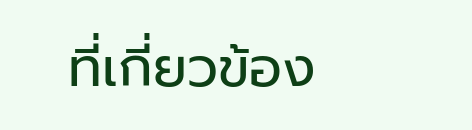ที่เกี่ยวข้อง